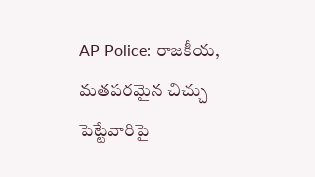AP Police: రాజకీయ, మతపరమైన చిచ్చు పెట్టేవారిపై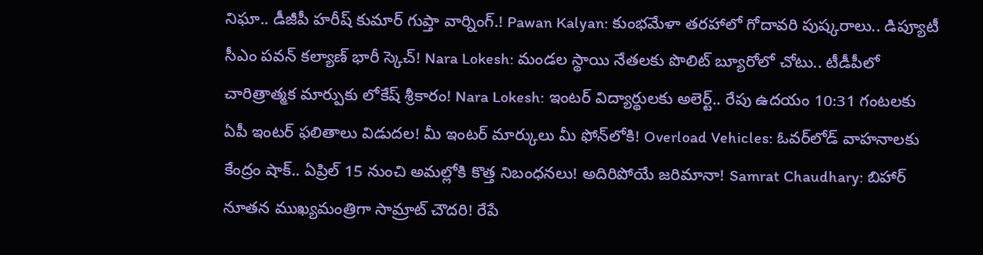నిఘా.. డీజీపీ హరీష్ కుమార్ గుప్తా వార్నింగ్.! Pawan Kalyan: కుంభమేళా తరహాలో గోదావరి పుష్కరాలు.. డిప్యూటీ సీఎం పవన్ కల్యాణ్ భారీ స్కెచ్! Nara Lokesh: మండల స్థాయి నేతలకు పొలిట్ బ్యూరోలో చోటు.. టీడీపీలో చారిత్రాత్మక మార్పుకు లోకేష్ శ్రీకారం! Nara Lokesh: ఇంటర్ విద్యార్థులకు అలెర్ట్.. రేపు ఉదయం 10:31 గంటలకు ఏపీ ఇంటర్ ఫలితాలు విడుదల! మీ ఇంటర్ మార్కులు మీ ఫోన్‌లోకి! Overload Vehicles: ఓవర్‌లోడ్ వాహనాలకు కేంద్రం షాక్.. ఏప్రిల్ 15 నుంచి అమల్లోకి కొత్త నిబంధనలు! అదిరిపోయే జరిమానా! Samrat Chaudhary: బిహార్ నూతన ముఖ్యమంత్రిగా సామ్రాట్ చౌదరి! రేపే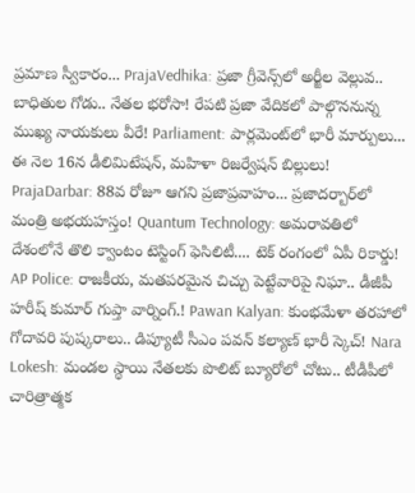ప్రమాణ స్వీకారం... PrajaVedhika: ప్రజా గ్రీవెన్స్‌లో అర్జీల వెల్లువ.. బాధితుల గోడు.. నేతల భరోసా! రేపటి ప్రజా వేదికలో పాల్గొననున్న ముఖ్య నాయకులు వీరే! Parliament: పార్లమెంట్‌లో భారీ మార్పులు... ఈ నెల 16న డీలిమిటేషన్, మహిళా రిజర్వేషన్ బిల్లులు! PrajaDarbar: 88వ రోజూ ఆగని ప్రజాప్రవాహం... ప్రజాదర్బార్‌లో మంత్రి అభయహస్తం! Quantum Technology: అమరావతిలో దేశంలోనే తొలి క్వాంటం టెస్టింగ్ ఫెసిలిటీ.... టెక్ రంగంలో ఏపీ రికార్డు! AP Police: రాజకీయ, మతపరమైన చిచ్చు పెట్టేవారిపై నిఘా.. డీజీపీ హరీష్ కుమార్ గుప్తా వార్నింగ్.! Pawan Kalyan: కుంభమేళా తరహాలో గోదావరి పుష్కరాలు.. డిప్యూటీ సీఎం పవన్ కల్యాణ్ భారీ స్కెచ్! Nara Lokesh: మండల స్థాయి నేతలకు పొలిట్ బ్యూరోలో చోటు.. టీడీపీలో చారిత్రాత్మక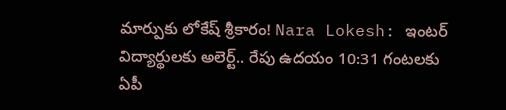మార్పుకు లోకేష్ శ్రీకారం! Nara Lokesh: ఇంటర్ విద్యార్థులకు అలెర్ట్.. రేపు ఉదయం 10:31 గంటలకు ఏపీ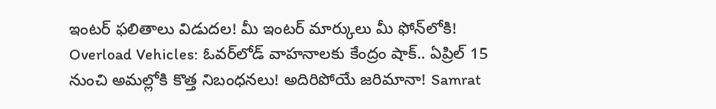ఇంటర్ ఫలితాలు విడుదల! మీ ఇంటర్ మార్కులు మీ ఫోన్‌లోకి! Overload Vehicles: ఓవర్‌లోడ్ వాహనాలకు కేంద్రం షాక్.. ఏప్రిల్ 15 నుంచి అమల్లోకి కొత్త నిబంధనలు! అదిరిపోయే జరిమానా! Samrat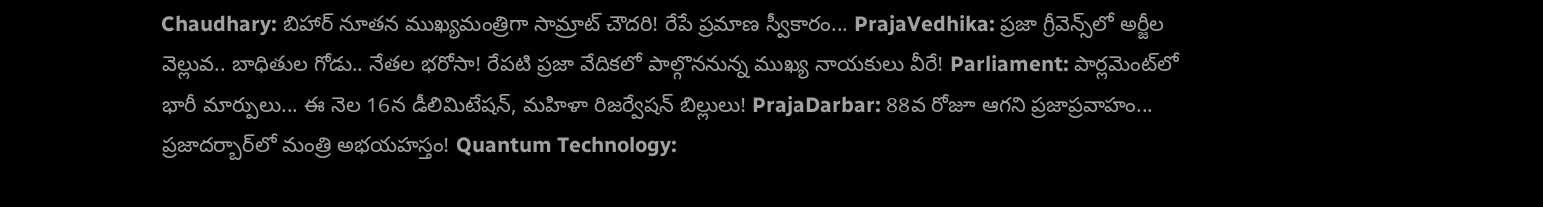Chaudhary: బిహార్ నూతన ముఖ్యమంత్రిగా సామ్రాట్ చౌదరి! రేపే ప్రమాణ స్వీకారం... PrajaVedhika: ప్రజా గ్రీవెన్స్‌లో అర్జీల వెల్లువ.. బాధితుల గోడు.. నేతల భరోసా! రేపటి ప్రజా వేదికలో పాల్గొననున్న ముఖ్య నాయకులు వీరే! Parliament: పార్లమెంట్‌లో భారీ మార్పులు... ఈ నెల 16న డీలిమిటేషన్, మహిళా రిజర్వేషన్ బిల్లులు! PrajaDarbar: 88వ రోజూ ఆగని ప్రజాప్రవాహం... ప్రజాదర్బార్‌లో మంత్రి అభయహస్తం! Quantum Technology: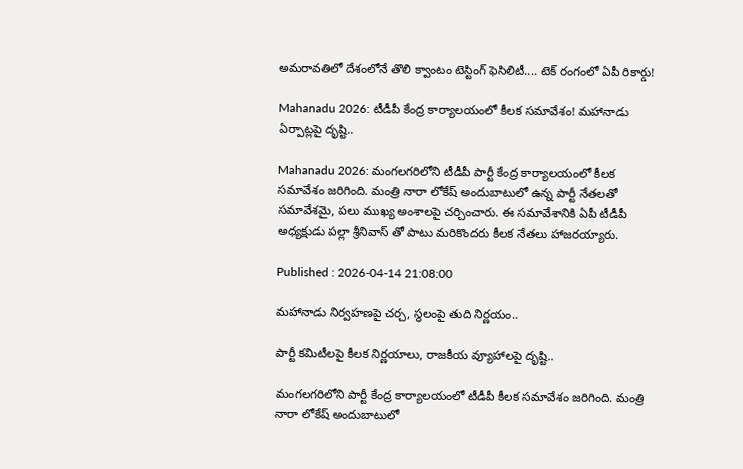అమరావతిలో దేశంలోనే తొలి క్వాంటం టెస్టింగ్ ఫెసిలిటీ.... టెక్ రంగంలో ఏపీ రికార్డు!

Mahanadu 2026: టీడీపీ కేంద్ర కార్యాలయంలో కీలక సమావేశం! మహానాడు ఏర్పాట్లపై దృష్టి..

Mahanadu 2026: మంగలగరిలోని టీడీపీ పార్టీ కేంద్ర కార్యాలయంలో కీలక సమావేశం జరిగింది. మంత్రి నారా లోకేష్ అందుబాటులో ఉన్న పార్టీ నేతలతో సమావేశమై, పలు ముఖ్య అంశాలపై చర్చించారు. ఈ సమావేశానికి ఏపీ టీడీపీ అధ్యక్షుడు పల్లా శ్రీనివాస్ తో పాటు మరికొందరు కీలక నేతలు హాజరయ్యారు.

Published : 2026-04-14 21:08:00

మహానాడు నిర్వహణపై చర్చ, స్థలంపై తుది నిర్ణయం..

పార్టీ కమిటీలపై కీలక నిర్ణయాలు, రాజకీయ వ్యూహాలపై దృష్టి..

మంగలగరిలోని పార్టీ కేంద్ర కార్యాలయంలో టీడీపీ కీలక సమావేశం జరిగింది. మంత్రి నారా లోకేష్ అందుబాటులో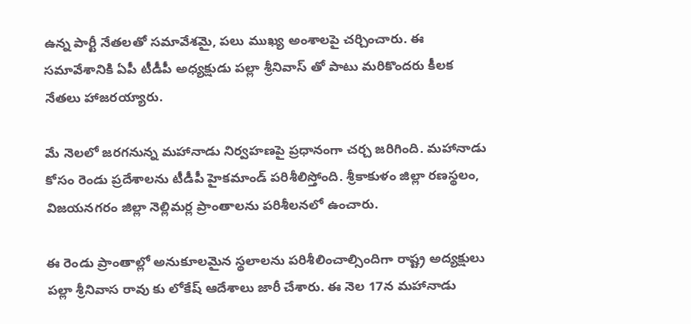ఉన్న పార్టీ నేతలతో సమావేశమై, పలు ముఖ్య అంశాలపై చర్చించారు. ఈ సమావేశానికి ఏపీ టీడీపీ అధ్యక్షుడు పల్లా శ్రీనివాస్ తో పాటు మరికొందరు కీలక నేతలు హాజరయ్యారు.

మే నెలలో జరగనున్న మహానాడు నిర్వహణపై ప్రధానంగా చర్చ జరిగింది. మహానాడు కోసం రెండు ప్రదేశాలను టీడీపీ హైకమాండ్ పరిశీలిస్తోంది. శ్రీకాకుళం జిల్లా రణస్థలం, విజయనగరం జిల్లా నెల్లిమర్ల ప్రాంతాలను పరిశీలనలో ఉంచారు.

ఈ రెండు ప్రాంతాల్లో అనుకూలమైన స్థలాలను పరిశీలించాల్సిందిగా రాష్ట్ర అద్యక్షులు పల్లా శ్రీనివాస రావు కు లోకేష్ ఆదేశాలు జారీ చేశారు. ఈ నెల 17న మహానాడు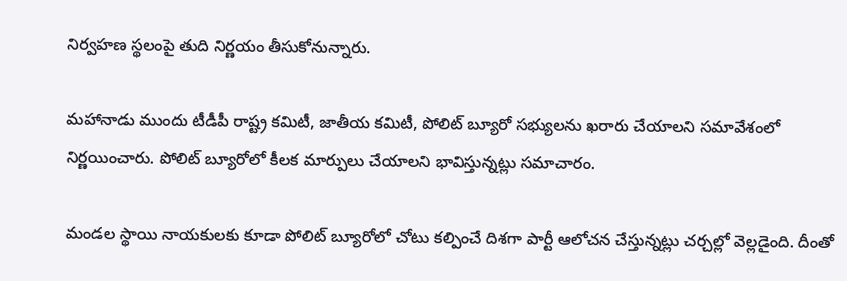నిర్వహణ స్థలంపై తుది నిర్ణయం తీసుకోనున్నారు.

మహానాడు ముందు టీడీపీ రాష్ట్ర కమిటీ, జాతీయ కమిటీ, పోలిట్ బ్యూరో సభ్యులను ఖరారు చేయాలని సమావేశంలో నిర్ణయించారు. పోలిట్ బ్యూరోలో కీలక మార్పులు చేయాలని భావిస్తున్నట్లు సమాచారం.

మండల స్థాయి నాయకులకు కూడా పోలిట్ బ్యూరోలో చోటు కల్పించే దిశగా పార్టీ ఆలోచన చేస్తున్నట్లు చర్చల్లో వెల్లడైంది. దీంతో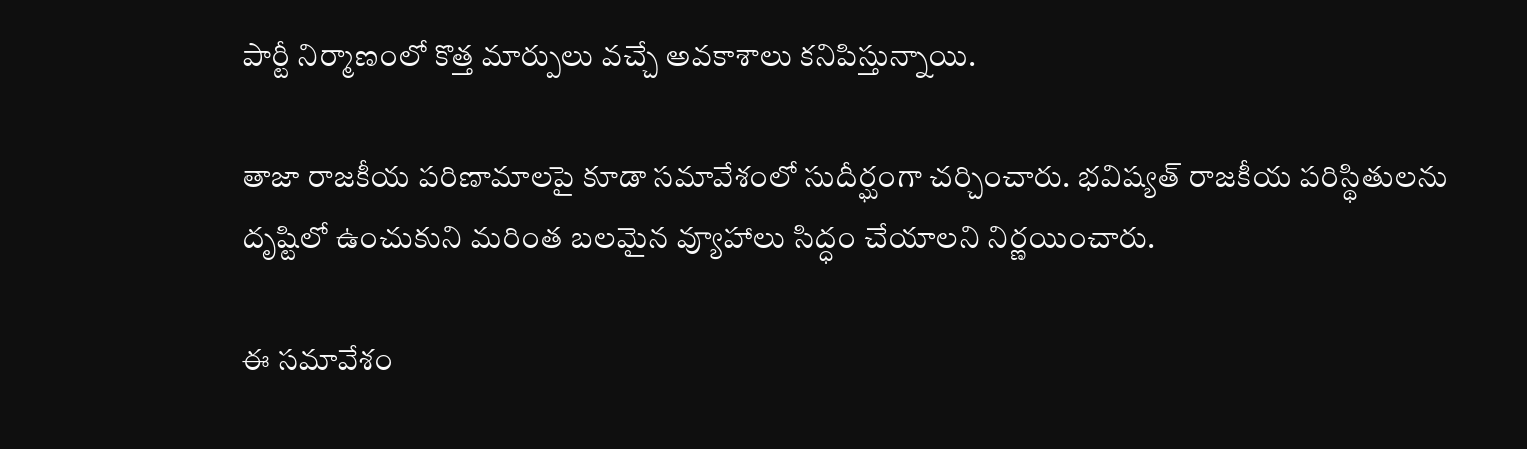పార్టీ నిర్మాణంలో కొత్త మార్పులు వచ్చే అవకాశాలు కనిపిస్తున్నాయి.

తాజా రాజకీయ పరిణామాలపై కూడా సమావేశంలో సుదీర్ఘంగా చర్చించారు. భవిష్యత్ రాజకీయ పరిస్థితులను దృష్టిలో ఉంచుకుని మరింత బలమైన వ్యూహాలు సిద్ధం చేయాలని నిర్ణయించారు.

ఈ సమావేశం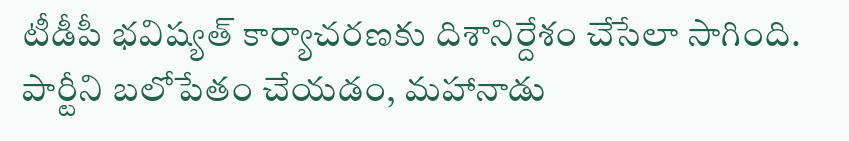టీడీపీ భవిష్యత్ కార్యాచరణకు దిశానిర్దేశం చేసేలా సాగింది. పార్టీని బలోపేతం చేయడం, మహానాడు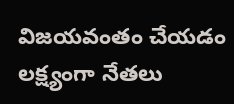విజయవంతం చేయడం లక్ష్యంగా నేతలు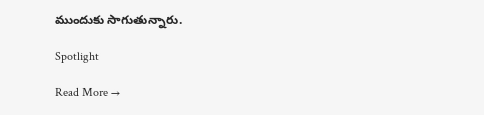ముందుకు సాగుతున్నారు.

Spotlight

Read More →